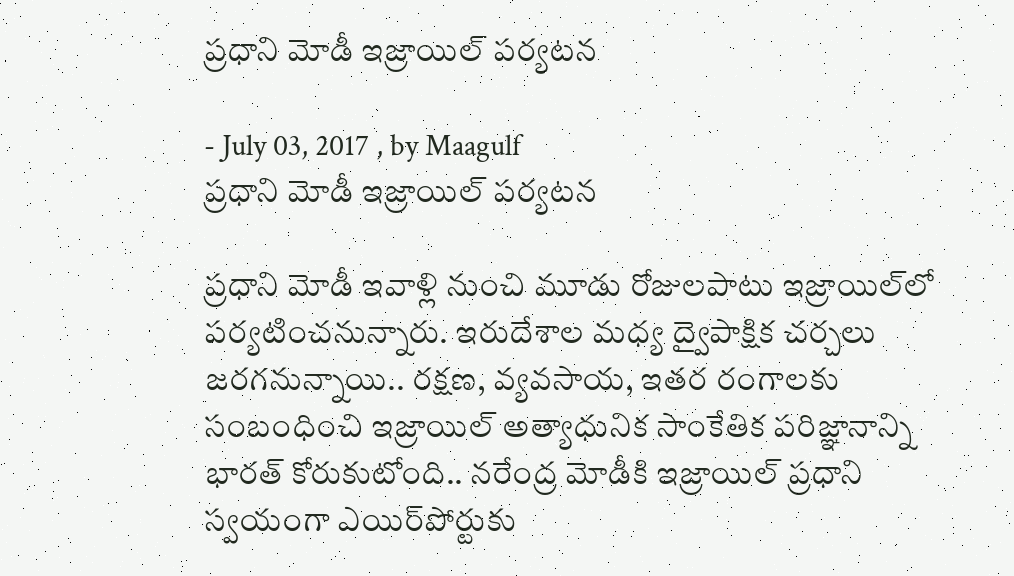ప్రధాని మోడీ ఇజ్రాయిల్‌ పర్యటన

- July 03, 2017 , by Maagulf
ప్రధాని మోడీ ఇజ్రాయిల్‌ పర్యటన

ప్రధాని మోడీ ఇవాళ్లి నుంచి మూడు రోజులపాటు ఇజ్రాయిల్‌లో పర్యటించనున్నారు. ఇరుదేశాల మధ్య ద్వైపాక్షిక చర్చలు జరగనున్నాయి.. రక్షణ, వ్యవసాయ, ఇతర రంగాలకు సంబంధించి ఇజ్రాయిల్‌ అత్యాధునిక సాంకేతిక పరిజ్ఞానాన్ని భారత్‌ కోరుకుటోంది.. నరేంద్ర మోడీకి ఇజ్రాయిల్‌ ప్రధాని స్వయంగా ఎయిర్‌పోర్టుకు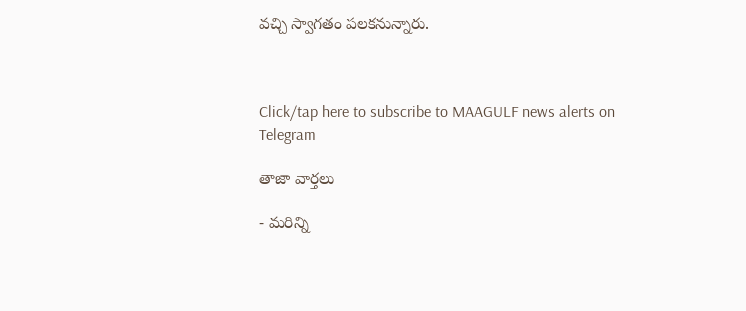వచ్చి స్వాగతం పలకనున్నారు.



Click/tap here to subscribe to MAAGULF news alerts on Telegram

తాజా వార్తలు

- మరిన్ని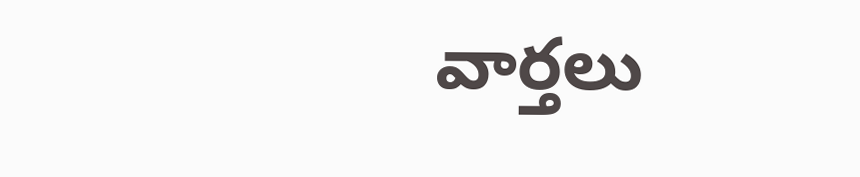వార్తలు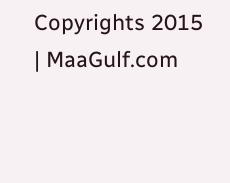Copyrights 2015 | MaaGulf.com